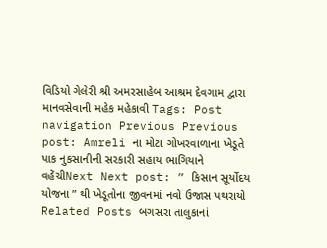વિડિયો ગેલેરી શ્રી અમરસાહેબ આશ્રમ દેવગામ દ્વારા માનવસેવાની મહેક મહેકાવી Tags: Post navigation Previous Previous post: Amreli ના મોટા ગોખરવાળાના ખેડૂતે પાક નુકસાનીની સરકારી સહાય ભાગિયાને વહેંચીNext Next post: ” કિસાન સૂર્યોદય યોજના ” થી ખેડૂતોના જીવનમાં નવો ઉજાસ પથરાયો Related Posts બગસરા તાલુકાનાં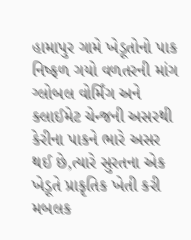હામાપુર ગામે ખેડૂતોનો પાક નિષ્ફળ ગયો વળતરની માંગ ગ્લોબલ વોર્મિંગ અને ક્લાઈમેટ ચેન્જની અસરથી કેરીના પાકને ભારે અસર થઈ છે,ત્યારે સુરતના એક ખેડૂતે પ્રાકૃતિક ખેતી કરી મબલક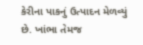કેરીના પાકનું ઉત્પાદન મેળવ્યું છે. ખાંભા તેમજ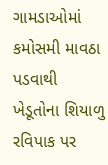ગામડાઓમાં કમોસમી માવઠા પડવાથી ખેડૂતોના શિયાળુ રવિપાક પર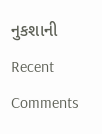નુકશાની
Recent Comments